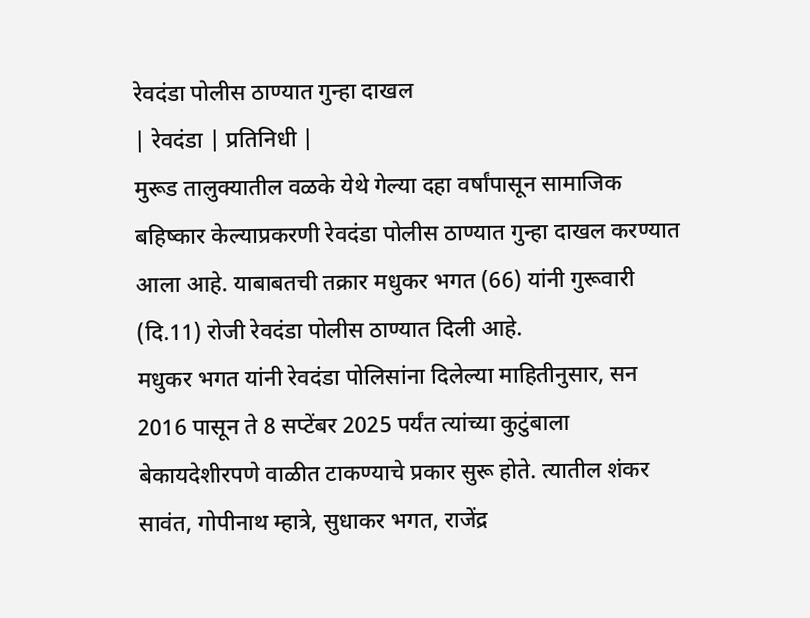रेवदंडा पोलीस ठाण्यात गुन्हा दाखल
| रेवदंडा | प्रतिनिधी |
मुरूड तालुक्यातील वळके येथे गेल्या दहा वर्षांपासून सामाजिक बहिष्कार केल्याप्रकरणी रेवदंडा पोलीस ठाण्यात गुन्हा दाखल करण्यात आला आहे. याबाबतची तक्रार मधुकर भगत (66) यांनी गुरूवारी (दि.11) रोजी रेवदंडा पोलीस ठाण्यात दिली आहे.
मधुकर भगत यांनी रेवदंडा पोलिसांना दिलेल्या माहितीनुसार, सन 2016 पासून ते 8 सप्टेंबर 2025 पर्यंत त्यांच्या कुटुंबाला बेकायदेशीरपणे वाळीत टाकण्याचे प्रकार सुरू होते. त्यातील शंकर सावंत, गोपीनाथ म्हात्रे, सुधाकर भगत, राजेंद्र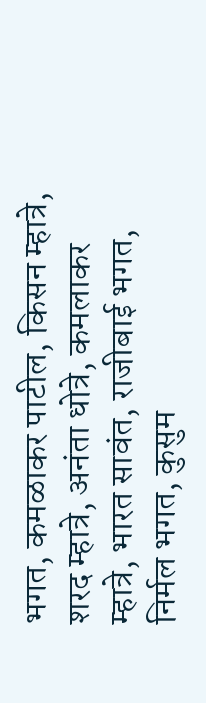भगत, कमळाकर पाटील, किसन म्हात्रे, शरद म्हात्रे, अनंता धोत्रे, कमलाकर म्हात्रे, भारत सावंत, राजीबाई भगत, निर्मल भगत, कुसुम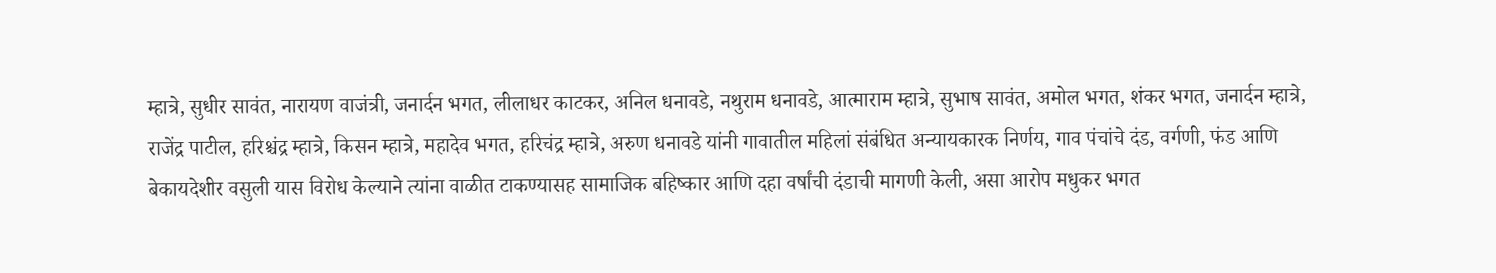म्हात्रे, सुधीर सावंत, नारायण वाजंत्री, जनार्दन भगत, लीलाधर काटकर, अनिल धनावडे, नथुराम धनावडे, आत्माराम म्हात्रे, सुभाष सावंत, अमोल भगत, शंकर भगत, जनार्दन म्हात्रे, राजेंद्र पाटील, हरिश्चंद्र म्हात्रे, किसन म्हात्रे, महादेव भगत, हरिचंद्र म्हात्रे, अरुण धनावडे यांनी गावातील महिलां संबंधित अन्यायकारक निर्णय, गाव पंचांचे दंड, वर्गणी, फंड आणि बेकायदेशीर वसुली यास विरोध केल्याने त्यांना वाळीत टाकण्यासह सामाजिक बहिष्कार आणि दहा वर्षांची दंडाची मागणी केली, असा आरोप मधुकर भगत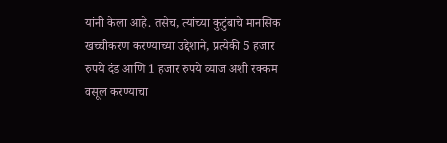यांनी केला आहे. तसेच, त्यांच्या कुटुंबाचे मानसिक खच्चीकरण करण्याच्या उद्देशाने, प्रत्येकी 5 हजार रुपये दंड आणि 1 हजार रुपये व्याज अशी रक्कम वसूल करण्याचा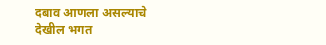दबाव आणला असल्याचे देखील भगत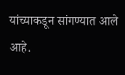यांच्याकडून सांगण्यात आले आहे.